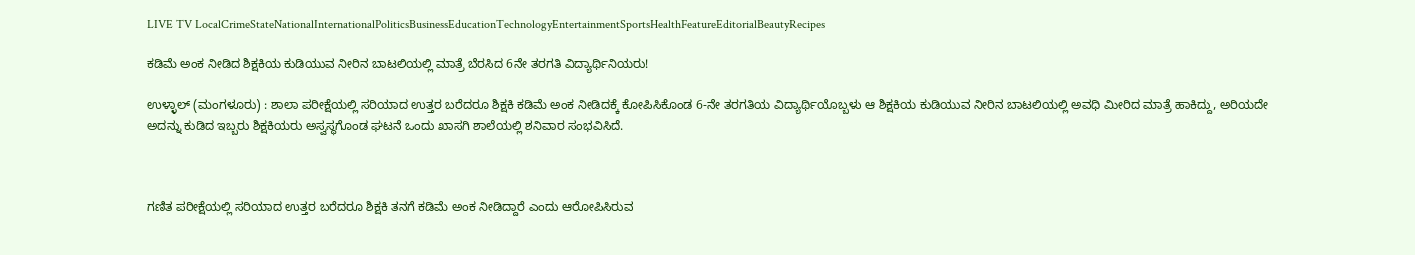LIVE TV LocalCrimeStateNationalInternationalPoliticsBusinessEducationTechnologyEntertainmentSportsHealthFeatureEditorialBeautyRecipes

ಕಡಿಮೆ ಅಂಕ ನೀಡಿದ ಶಿಕ್ಷಕಿಯ ಕುಡಿಯುವ ನೀರಿನ ಬಾಟಲಿಯಲ್ಲಿ ಮಾತ್ರೆ ಬೆರಸಿದ 6ನೇ ತರಗತಿ ವಿದ್ಯಾರ್ಥಿನಿಯರು!

ಉಳ್ಳಾಲ್ (ಮಂಗಳೂರು) : ಶಾಲಾ ಪರೀಕ್ಷೆಯಲ್ಲಿ ಸರಿಯಾದ ಉತ್ತರ ಬರೆದರೂ ಶಿಕ್ಷಕಿ ಕಡಿಮೆ ಅಂಕ ನೀಡಿದಕ್ಕೆ ಕೋಪಿಸಿಕೊಂಡ 6-ನೇ ತರಗತಿಯ ವಿದ್ಯಾರ್ಥಿಯೊಬ್ಬಳು ಆ ಶಿಕ್ಷಕಿಯ ಕುಡಿಯುವ ನೀರಿನ ಬಾಟಲಿಯಲ್ಲಿ ಅವಧಿ ಮೀರಿದ ಮಾತ್ರೆ ಹಾಕಿದ್ದು, ಅರಿಯದೇ ಅದನ್ನು ಕುಡಿದ ಇಬ್ಬರು ಶಿಕ್ಷಕಿಯರು ಅಸ್ವಸ್ಥಗೊಂಡ ಘಟನೆ ಒಂದು ಖಾಸಗಿ ಶಾಲೆಯಲ್ಲಿ ಶನಿವಾರ ಸಂಭವಿಸಿದೆ.



ಗಣಿತ ಪರೀಕ್ಷೆಯಲ್ಲಿ ಸರಿಯಾದ ಉತ್ತರ ಬರೆದರೂ ಶಿಕ್ಷಕಿ ತನಗೆ ಕಡಿಮೆ ಅಂಕ ನೀಡಿದ್ದಾರೆ ಎಂದು ಆರೋಪಿಸಿರುವ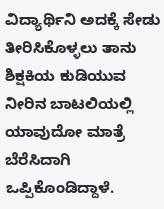ವಿದ್ಯಾರ್ಥಿನಿ ಅದಕ್ಕೆ ಸೇಡು ತೀರಿಸಿಕೊಳ್ಳಲು ತಾನು ಶಿಕ್ಷಕಿಯ ಕುಡಿಯುವ ನೀರಿನ ಬಾಟಲಿಯಲ್ಲಿ ಯಾವುದೋ ಮಾತ್ರೆ ಬೆರೆಸಿದಾಗಿ ಒಪ್ಪಿಕೊಂಡಿದ್ದಾಳೆ.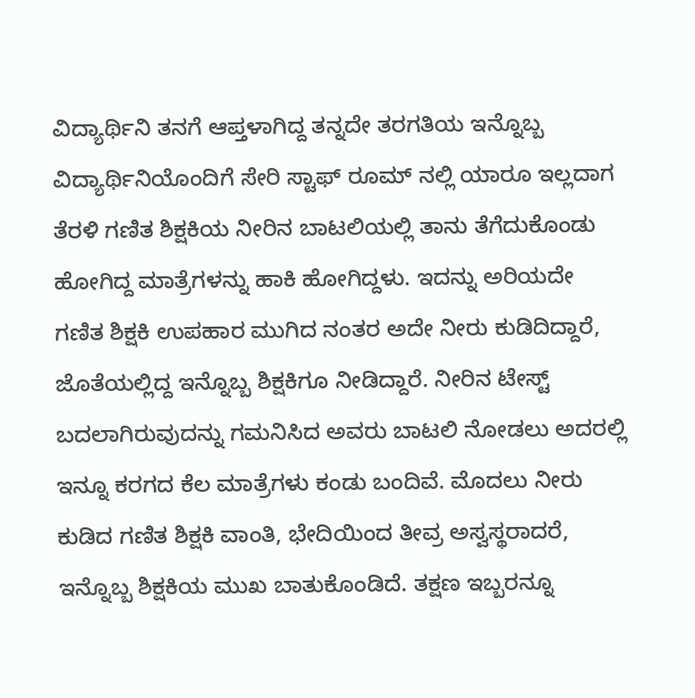ವಿದ್ಯಾರ್ಥಿನಿ ತನಗೆ ಆಪ್ತಳಾಗಿದ್ದ ತನ್ನದೇ ತರಗತಿಯ ಇನ್ನೊಬ್ಬ ವಿದ್ಯಾರ್ಥಿನಿಯೊಂದಿಗೆ ಸೇರಿ ಸ್ಟಾಫ್ ರೂಮ್ ನಲ್ಲಿ ಯಾರೂ ಇಲ್ಲದಾಗ ತೆರಳಿ ಗಣಿತ ಶಿಕ್ಷಕಿಯ ನೀರಿನ ಬಾಟಲಿಯಲ್ಲಿ ತಾನು ತೆಗೆದುಕೊಂಡು ಹೋಗಿದ್ದ ಮಾತ್ರೆಗಳನ್ನು ಹಾಕಿ ಹೋಗಿದ್ದಳು. ಇದನ್ನು ಅರಿಯದೇ ಗಣಿತ ಶಿಕ್ಷಕಿ ಉಪಹಾರ ಮುಗಿದ ನಂತರ ಅದೇ ನೀರು ಕುಡಿದಿದ್ದಾರೆ, ಜೊತೆಯಲ್ಲಿದ್ದ ಇನ್ನೊಬ್ಬ ಶಿಕ್ಷಕಿಗೂ ನೀಡಿದ್ದಾರೆ. ನೀರಿನ ಟೇಸ್ಟ್ ಬದಲಾಗಿರುವುದನ್ನು ಗಮನಿಸಿದ ಅವರು ಬಾಟಲಿ ನೋಡಲು ಅದರಲ್ಲಿ ಇನ್ನೂ ಕರಗದ ಕೆಲ ಮಾತ್ರೆಗಳು ಕಂಡು ಬಂದಿವೆ. ಮೊದಲು ನೀರು ಕುಡಿದ ಗಣಿತ ಶಿಕ್ಷಕಿ ವಾಂತಿ, ಭೇದಿಯಿಂದ ತೀವ್ರ ಅಸ್ವಸ್ಥರಾದರೆ, ಇನ್ನೊಬ್ಬ ಶಿಕ್ಷಕಿಯ ಮುಖ ಬಾತುಕೊಂಡಿದೆ. ತಕ್ಷಣ ಇಬ್ಬರನ್ನೂ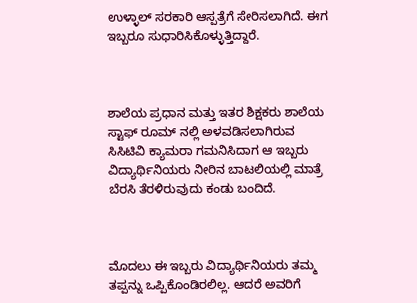ಉಳ್ಳಾಲ್ ಸರಕಾರಿ ಆಸ್ಪತ್ರೆಗೆ ಸೇರಿಸಲಾಗಿದೆ. ಈಗ ಇಬ್ಬರೂ ಸುಧಾರಿಸಿಕೊಳ್ಳುತ್ತಿದ್ದಾರೆ.



ಶಾಲೆಯ ಪ್ರಧಾನ ಮತ್ತು ಇತರ ಶಿಕ್ಷಕರು ಶಾಲೆಯ ಸ್ಟಾಫ್ ರೂಮ್ ನಲ್ಲಿ ಅಳವಡಿಸಲಾಗಿರುವ ಸಿಸಿಟಿವಿ ಕ್ಯಾಮರಾ ಗಮನಿಸಿದಾಗ ಆ ಇಬ್ಬರು ವಿದ್ಯಾರ್ಥಿನಿಯರು ನೀರಿನ ಬಾಟಲಿಯಲ್ಲಿ ಮಾತ್ರೆ ಬೆರಸಿ ತೆರಳಿರುವುದು ಕಂಡು ಬಂದಿದೆ.



ಮೊದಲು ಈ ಇಬ್ಬರು ವಿದ್ಯಾರ್ಥಿನಿಯರು ತಮ್ಮ ತಪ್ಪನ್ನು ಒಪ್ಪಿಕೊಂಡಿರಲಿಲ್ಲ. ಆದರೆ ಅವರಿಗೆ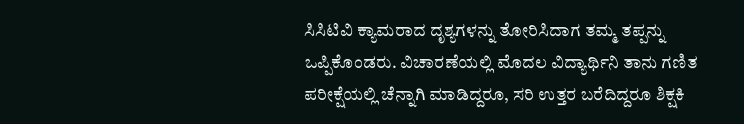ಸಿಸಿಟಿವಿ ಕ್ಯಾಮರಾದ ದೃಶ್ಯಗಳನ್ನು ತೋರಿಸಿದಾಗ ತಮ್ಮ ತಪ್ಪನ್ನು ಒಪ್ಪಿಕೊಂಡರು. ವಿಚಾರಣೆಯಲ್ಲಿ ಮೊದಲ ವಿದ್ಯಾರ್ಥಿನಿ ತಾನು ಗಣಿತ ಪರೀಕ್ಷೆಯಲ್ಲಿ ಚೆನ್ನಾಗಿ ಮಾಡಿದ್ದರೂ, ಸರಿ ಉತ್ತರ ಬರೆದಿದ್ದರೂ ಶಿಕ್ಷಕಿ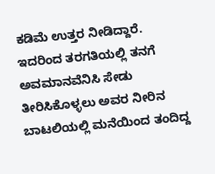ಕಡಿಮೆ ಉತ್ತರ ನೀಡಿದ್ದಾರೆ. ಇದರಿಂದ ತರಗತಿಯಲ್ಲಿ ತನಗೆ ಅವಮಾನವೆನಿಸಿ ಸೇಡು ತೀರಿಸಿಕೊಳ್ಳಲು ಅವರ ನೀರಿನ ಬಾಟಲಿಯಲ್ಲಿ ಮನೆಯಿಂದ ತಂದಿದ್ದ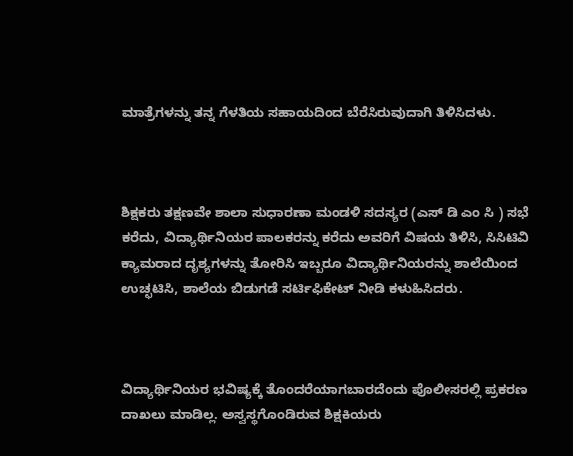ಮಾತ್ರೆಗಳನ್ನು ತನ್ನ ಗೆಳತಿಯ ಸಹಾಯದಿಂದ ಬೆರೆಸಿರುವುದಾಗಿ ತಿಳಿಸಿದಳು.



ಶಿಕ್ಷಕರು ತಕ್ಷಣವೇ ಶಾಲಾ ಸುಧಾರಣಾ ಮಂಡಳಿ ಸದಸ್ಯರ (ಎಸ್ ಡಿ ಎಂ ಸಿ ) ಸಭೆ ಕರೆದು, ವಿದ್ಯಾರ್ಥಿನಿಯರ ಪಾಲಕರನ್ನು ಕರೆದು ಅವರಿಗೆ ವಿಷಯ ತಿಳಿಸಿ, ಸಿಸಿಟಿವಿ ಕ್ಯಾಮರಾದ ದೃಶ್ಯಗಳನ್ನು ತೋರಿಸಿ ಇಬ್ಬರೂ ವಿದ್ಯಾರ್ಥಿನಿಯರನ್ನು ಶಾಲೆಯಿಂದ ಉಚ್ಛಟಿಸಿ, ಶಾಲೆಯ ಬಿಡುಗಡೆ ಸರ್ಟಿಫಿಕೇಟ್ ನೀಡಿ ಕಳುಹಿಸಿದರು.



ವಿದ್ಯಾರ್ಥಿನಿಯರ ಭವಿಷ್ಯಕ್ಕೆ ತೊಂದರೆಯಾಗಬಾರದೆಂದು ಪೊಲೀಸರಲ್ಲಿ ಪ್ರಕರಣ ದಾಖಲು ಮಾಡಿಲ್ಲ. ಅಸ್ವಸ್ಥಗೊಂಡಿರುವ ಶಿಕ್ಷಕಿಯರು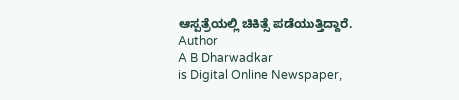ಆಸ್ಪತ್ರೆಯಲ್ಲಿ ಚಿಕಿತ್ಸೆ ಪಡೆಯುತ್ತಿದ್ದಾರೆ.
Author
A B Dharwadkar
is Digital Online Newspaper,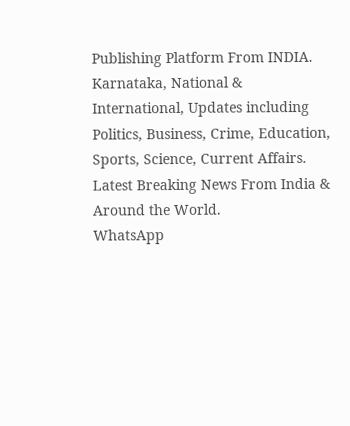Publishing Platform From INDIA. Karnataka, National & International, Updates including Politics, Business, Crime, Education, Sports, Science, Current Affairs. Latest Breaking News From India & Around the World.
WhatsApp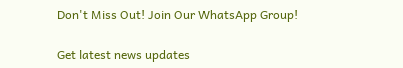Don't Miss Out! Join Our WhatsApp Group!

Get latest news updates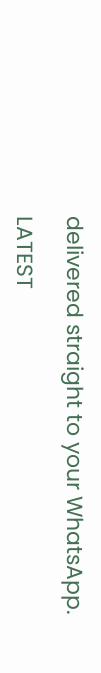delivered straight to your WhatsApp.

LATEST